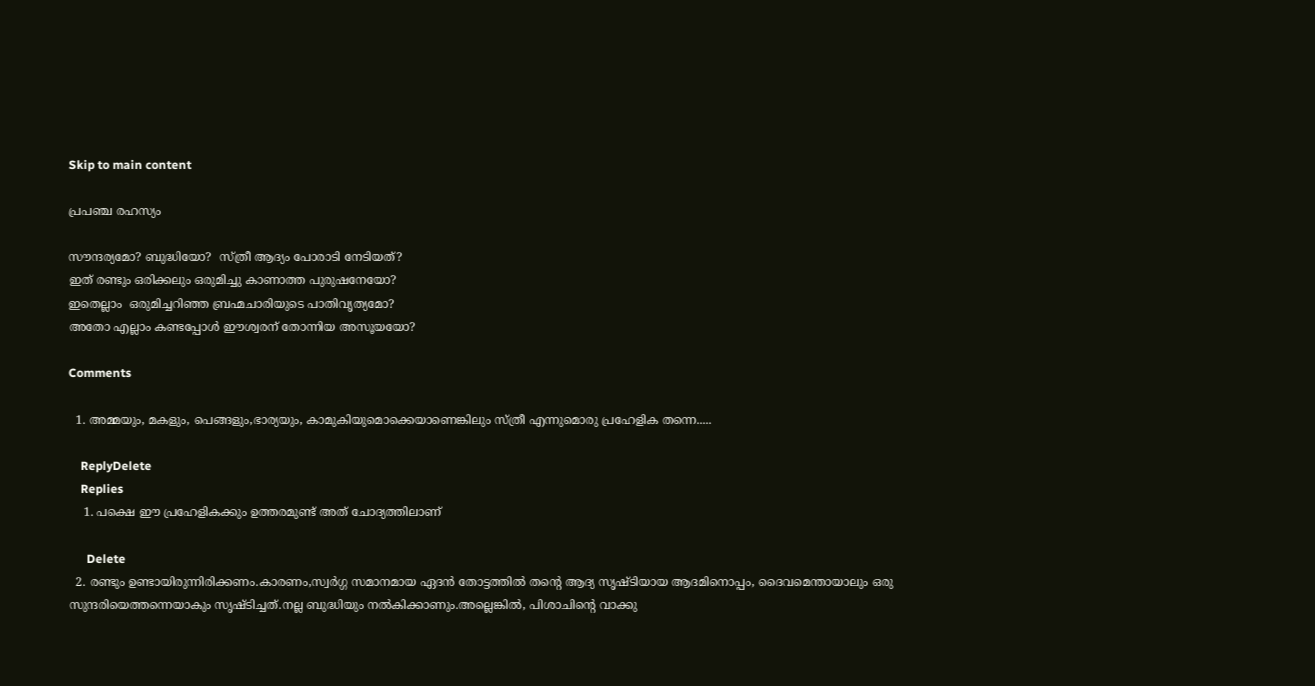Skip to main content

പ്രപഞ്ച രഹസ്യം

സൗന്ദര്യമോ? ബുദ്ധിയോ?  സ്ത്രീ ആദ്യം പോരാടി നേടിയത്?
ഇത് രണ്ടും ഒരിക്കലും ഒരുമിച്ചു കാണാത്ത പുരുഷനേയോ?
ഇതെല്ലാം  ഒരുമിച്ചറിഞ്ഞ ബ്രഹ്മചാരിയുടെ പാതിവൃത്യമോ?
അതോ എല്ലാം കണ്ടപ്പോൾ ഈശ്വരന് തോന്നിയ അസൂയയോ?

Comments

  1. അമ്മയും, മകളും, പെങ്ങളും,ഭാര്യയും, കാമുകിയുമൊക്കെയാണെങ്കിലും സ്ത്രീ എന്നുമൊരു പ്രഹേളിക തന്നെ.....

    ReplyDelete
    Replies
    1. പക്ഷെ ഈ പ്രഹേളികക്കും ഉത്തരമുണ്ട് അത് ചോദ്യത്തിലാണ്‌

      Delete
  2. രണ്ടും ഉണ്ടായിരുന്നിരിക്കണം.കാരണം,സ്വർഗ്ഗ സമാനമായ ഏദൻ തോട്ടത്തിൽ തന്റെ ആദ്യ സൃഷ്ടിയായ ആദമിനൊപ്പം, ദൈവമെന്തായാലും ഒരു സുന്ദരിയെത്തന്നെയാകും സൃഷ്ടിച്ചത്.നല്ല ബുദ്ധിയും നൽകിക്കാണും.അല്ലെങ്കിൽ, പിശാചിന്റെ വാക്കു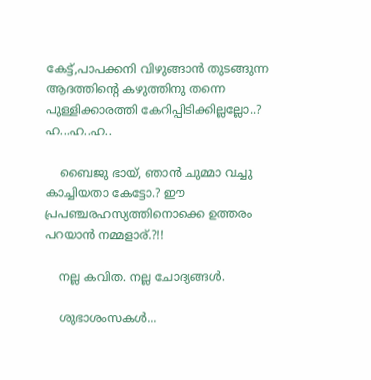കേട്ട്,പാപക്കനി വിഴുങ്ങാൻ തുടങ്ങുന്ന ആദത്തിന്റെ കഴുത്തിനു തന്നെ പുള്ളിക്കാരത്തി കേറിപ്പിടിക്കില്ലല്ലോ..? ഹ...ഹ..ഹ..

    ബൈജു ഭായ്, ഞാൻ ചുമ്മാ വച്ചു കാച്ചിയതാ കേട്ടോ.? ഈ പ്രപഞ്ചരഹസ്യത്തിനൊക്കെ ഉത്തരം പറയാൻ നമ്മളാര്.?!!

    നല്ല കവിത. നല്ല ചോദ്യങ്ങൾ.

    ശുഭാശംസകൾ...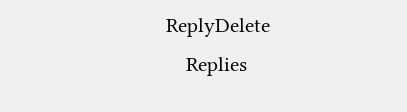ReplyDelete
    Replies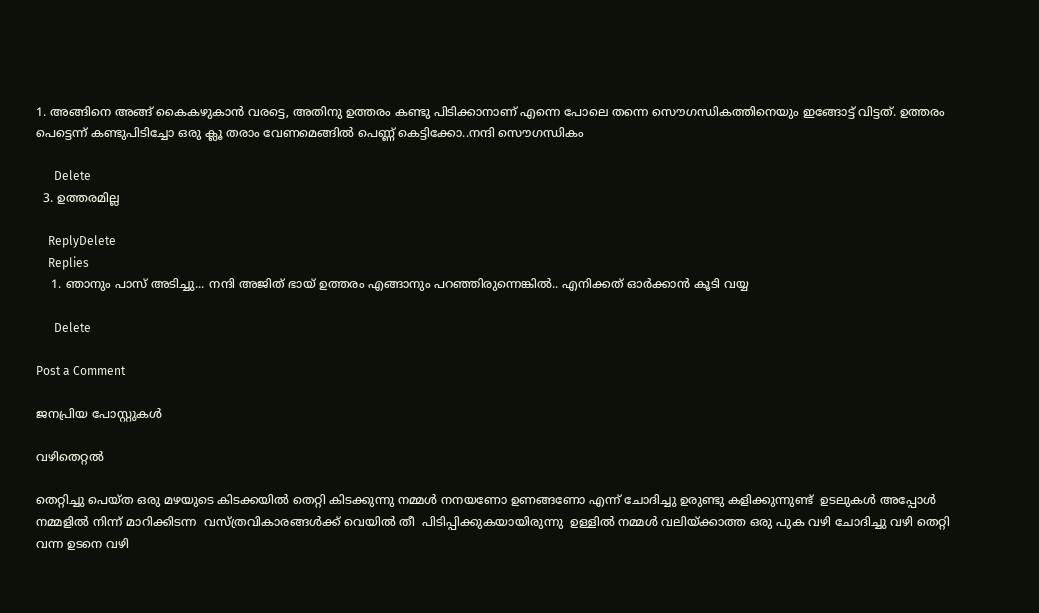1. അങ്ങിനെ അങ്ങ് കൈകഴുകാൻ വരട്ടെ, അതിനു ഉത്തരം കണ്ടു പിടിക്കാനാണ് എന്നെ പോലെ തന്നെ സൌഗന്ധികത്തിനെയും ഇങ്ങോട്ട് വിട്ടത്. ഉത്തരം പെട്ടെന്ന് കണ്ടുപിടിച്ചോ ഒരു ക്ലൂ തരാം വേണമെങ്ങിൽ പെണ്ണ് കെട്ടിക്കോ..നന്ദി സൌഗന്ധികം

      Delete
  3. ഉത്തരമില്ല

    ReplyDelete
    Replies
    1. ഞാനും പാസ്‌ അടിച്ചു... നന്ദി അജിത്‌ ഭായ് ഉത്തരം എങ്ങാനും പറഞ്ഞിരുന്നെങ്കിൽ.. എനിക്കത് ഓർക്കാൻ കൂടി വയ്യ

      Delete

Post a Comment

ജനപ്രിയ പോസ്റ്റുകൾ

വഴിതെറ്റൽ

തെറ്റിച്ചു പെയ്ത ഒരു മഴയുടെ കിടക്കയിൽ തെറ്റി കിടക്കുന്നു നമ്മൾ നനയണോ ഉണങ്ങണോ എന്ന് ചോദിച്ചു ഉരുണ്ടു കളിക്കുന്നുണ്ട്  ഉടലുകൾ അപ്പോൾ നമ്മളിൽ നിന്ന് മാറിക്കിടന്ന  വസ്ത്രവികാരങ്ങൾക്ക് വെയിൽ തീ  പിടിപ്പിക്കുകയായിരുന്നു  ഉള്ളിൽ നമ്മൾ വലിയ്ക്കാത്ത ഒരു പുക വഴി ചോദിച്ചു വഴി തെറ്റി വന്ന ഉടനെ വഴി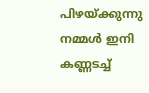പിഴയ്ക്കുന്നു നമ്മൾ ഇനി കണ്ണടച്ച്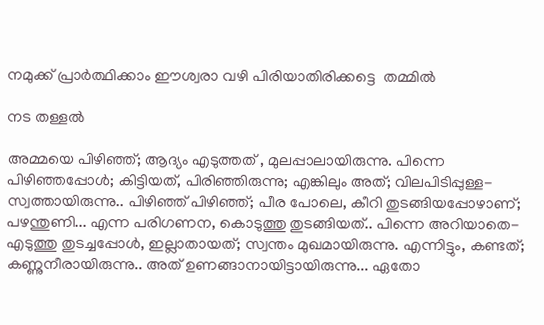നമുക്ക് പ്രാർത്ഥിക്കാം ഈശ്വരാ വഴി പിരിയാതിരിക്കട്ടെ  തമ്മിൽ

നട തള്ളൽ

അമ്മയെ പിഴിഞ്ഞ്; ആദ്യം എടുത്തത്‌ , മുലപ്പാലായിരുന്നു. പിന്നെ പിഴിഞ്ഞപ്പോൾ; കിട്ടിയത്, പിരിഞ്ഞിരുന്നു; എങ്കിലും അത്; വിലപിടിപ്പുള്ള- സ്വത്തായിരുന്നു.. പിഴിഞ്ഞ് പിഴിഞ്ഞ്; പീര പോലെ, കീറി തുടങ്ങിയപ്പോഴാണ്; പഴന്തുണി... എന്ന പരിഗണന, കൊടുത്തു തുടങ്ങിയത്.. പിന്നെ അറിയാതെ- എടുത്തു തുടച്ചപ്പോൾ, ഇല്ലാതായത്; സ്വന്തം മുഖമായിരുന്നു. എന്നിട്ടും, കണ്ടത്; കണ്ണുനീരായിരുന്നു.. അത് ഉണങ്ങാനായിട്ടായിരുന്നു... ഏതോ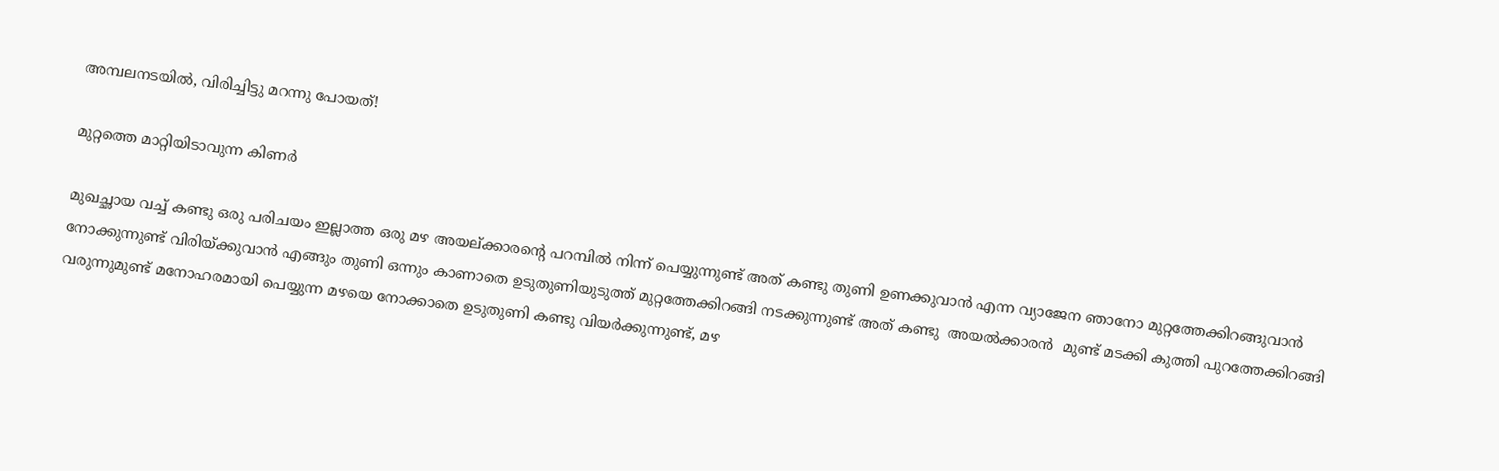അമ്പലനടയിൽ, വിരിച്ചിട്ടു മറന്നു പോയത്!

മുറ്റത്തെ മാറ്റിയിടാവുന്ന കിണർ

മുഖച്ഛായ വച്ച് കണ്ടു ഒരു പരിചയം ഇല്ലാത്ത ഒരു മഴ അയല്ക്കാരന്റെ പറമ്പിൽ നിന്ന് പെയ്യുന്നുണ്ട് അത് കണ്ടു തുണി ഉണക്കുവാൻ എന്ന വ്യാജേന ഞാനോ മുറ്റത്തേക്കിറങ്ങുവാൻ നോക്കുന്നുണ്ട് വിരിയ്ക്കുവാൻ എങ്ങും തുണി ഒന്നും കാണാതെ ഉടുതുണിയുടുത്ത് മുറ്റത്തേക്കിറങ്ങി നടക്കുന്നുണ്ട് അത് കണ്ടു  അയൽക്കാരൻ  മുണ്ട് മടക്കി കുത്തി പുറത്തേക്കിറങ്ങി വരുന്നുമുണ്ട് മനോഹരമായി പെയ്യുന്ന മഴയെ നോക്കാതെ ഉടുതുണി കണ്ടു വിയർക്കുന്നുണ്ട്‌, മഴ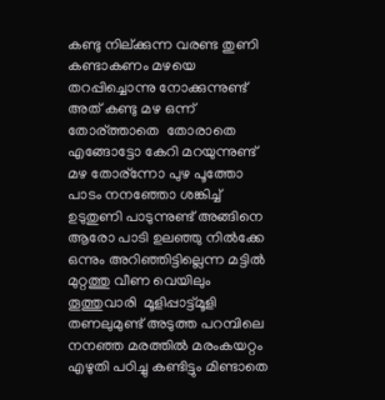കണ്ടു നില്ക്കുന്ന വരണ്ട തുണി കണ്ടാകണം മഴയെ തറപ്പിച്ചൊന്നു നോക്കുന്നുണ്ട് അത് കണ്ടു മഴ ഒന്ന് തോര്ത്താതെ  തോരാതെ എങ്ങോട്ടോ കേറി മറയുന്നുണ്ട്‌ മഴ തോര്ന്നോ പുഴ പൂത്തോ പാടം നനഞ്ഞോ ശങ്കിച്ച് ഉടുതുണി പാടുന്നുണ്ട് അങ്ങിനെ ആരോ പാടി ഉലഞ്ഞു നിൽക്കേ ഒന്നും അറിഞ്ഞിട്ടില്ലെന്ന മട്ടിൽ മുറ്റത്തു വീണ വെയിലും തൂത്തുവാരി  മൂളിപ്പാട്ട്മൂളി  തണലുമുണ്ട് അടുത്ത പറമ്പിലെ നനഞ്ഞ മരത്തിൽ മരംകയറ്റം എഴുതി പഠിച്ചു കണ്ടിട്ടും മിണ്ടാതെ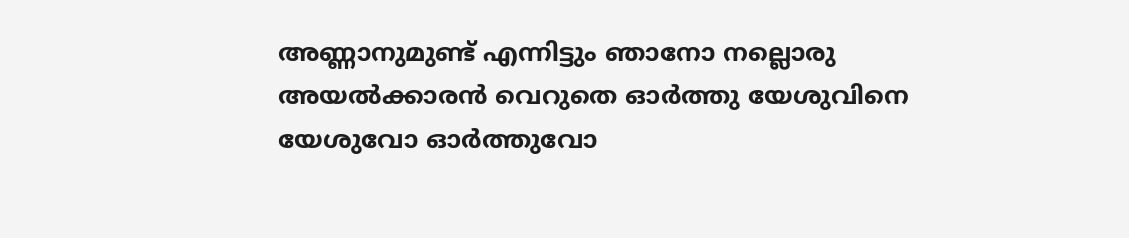അണ്ണാനുമുണ്ട്‌ എന്നിട്ടും ഞാനോ നല്ലൊരു അയൽക്കാരൻ വെറുതെ ഓർത്തു യേശുവിനെ യേശുവോ ഓർത്തുവോ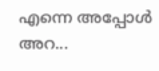എന്നെ അപ്പോൾ അറ...